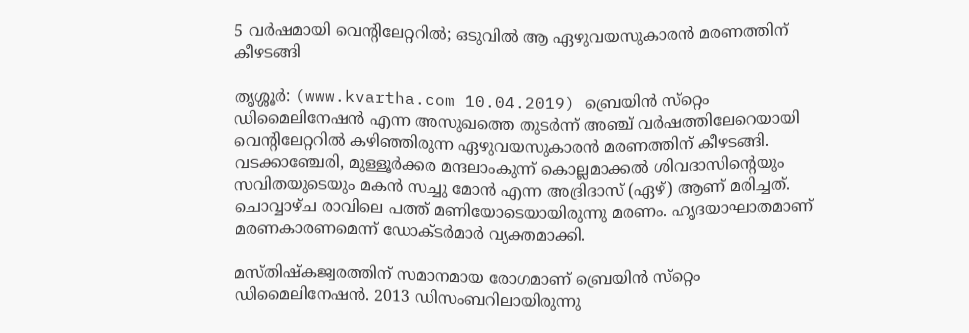5 വര്‍ഷമായി വെന്റിലേറ്ററില്‍; ഒടുവില്‍ ആ ഏഴുവയസുകാരന്‍ മരണത്തിന് കീഴടങ്ങി

തൃശ്ശൂര്‍: (www.kvartha.com 10.04.2019) ബ്രെയിന്‍ സ്‌റ്റെം ഡിമൈലിനേഷന്‍ എന്ന അസുഖത്തെ തുടര്‍ന്ന് അഞ്ച് വര്‍ഷത്തിലേറെയായി വെന്റിലേറ്ററില്‍ കഴിഞ്ഞിരുന്ന ഏഴുവയസുകാരന്‍ മരണത്തിന് കീഴടങ്ങി. വടക്കാഞ്ചേരി, മുള്ളൂര്‍ക്കര മന്ദലാംകുന്ന് കൊല്ലമാക്കല്‍ ശിവദാസിന്റെയും സവിതയുടെയും മകന്‍ സച്ചു മോന്‍ എന്ന അദ്രിദാസ് (ഏഴ്) ആണ് മരിച്ചത്. ചൊവ്വാഴ്ച രാവിലെ പത്ത് മണിയോടെയായിരുന്നു മരണം. ഹൃദയാഘാതമാണ് മരണകാരണമെന്ന് ഡോക്ടര്‍മാര്‍ വ്യക്തമാക്കി.

മസ്തിഷ്‌കജ്വരത്തിന് സമാനമായ രോഗമാണ് ബ്രെയിന്‍ സ്‌റ്റെം ഡിമൈലിനേഷന്‍. 2013 ഡിസംബറിലായിരുന്നു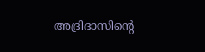അദ്രിദാസിന്റെ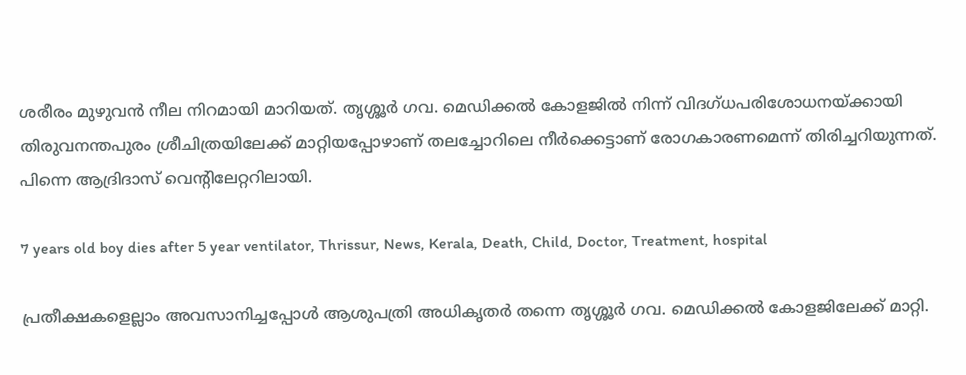ശരീരം മുഴുവന്‍ നീല നിറമായി മാറിയത്. തൃശ്ശൂര്‍ ഗവ. മെഡിക്കല്‍ കോളജില്‍ നിന്ന് വിദഗ്ധപരിശോധനയ്ക്കായി തിരുവനന്തപുരം ശ്രീചിത്രയിലേക്ക് മാറ്റിയപ്പോഴാണ് തലച്ചോറിലെ നീര്‍ക്കെട്ടാണ് രോഗകാരണമെന്ന് തിരിച്ചറിയുന്നത്. പിന്നെ ആദ്രിദാസ് വെന്റിലേറ്ററിലായി.

7 years old boy dies after 5 year ventilator, Thrissur, News, Kerala, Death, Child, Doctor, Treatment, hospital

പ്രതീക്ഷകളെല്ലാം അവസാനിച്ചപ്പോള്‍ ആശുപത്രി അധികൃതര്‍ തന്നെ തൃശ്ശൂര്‍ ഗവ. മെഡിക്കല്‍ കോളജിലേക്ക് മാറ്റി.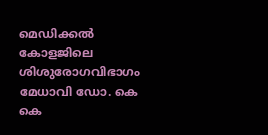മെഡിക്കല്‍ കോളജിലെ ശിശുരോഗവിഭാഗം മേധാവി ഡോ. കെ കെ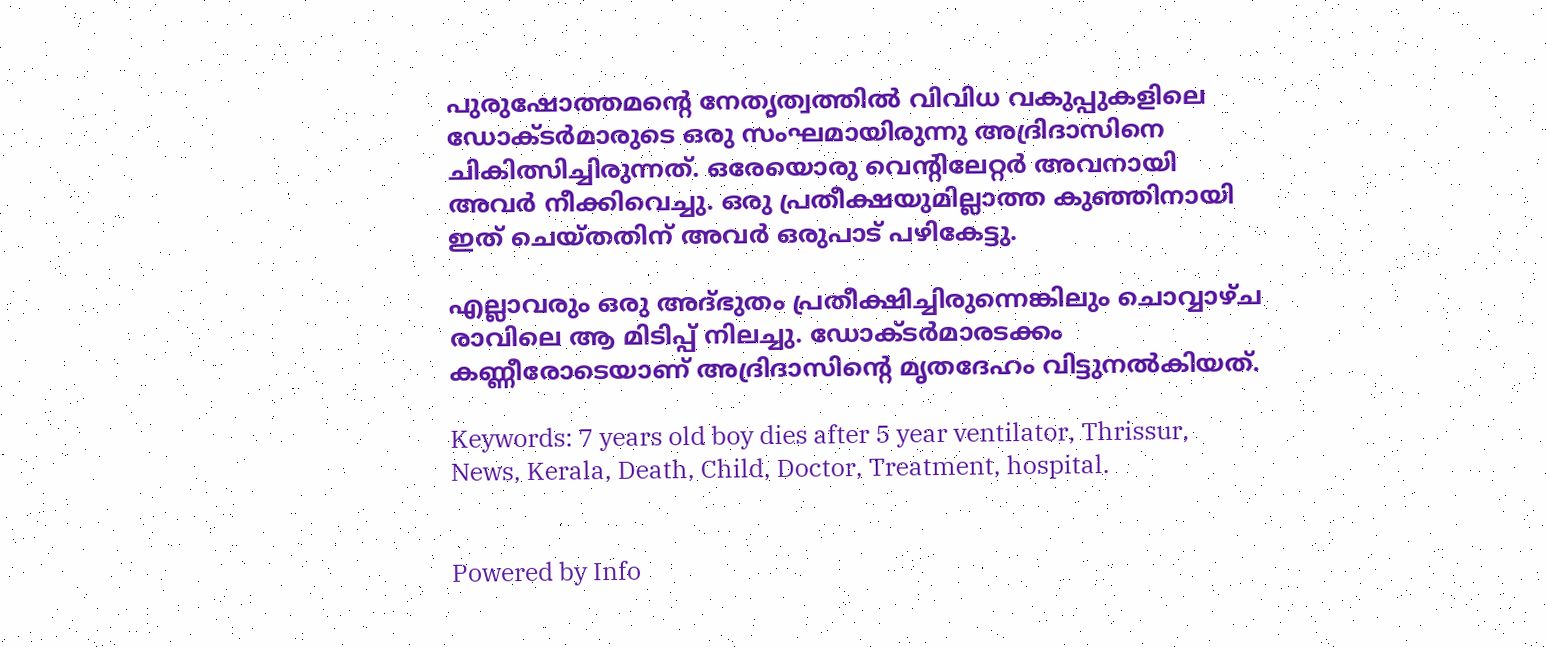പുരുഷോത്തമന്റെ നേതൃത്വത്തില്‍ വിവിധ വകുപ്പുകളിലെ ഡോക്ടര്‍മാരുടെ ഒരു സംഘമായിരുന്നു അദ്രിദാസിനെ ചികിത്സിച്ചിരുന്നത്. ഒരേയൊരു വെന്റിലേറ്റര്‍ അവനായി അവര്‍ നീക്കിവെച്ചു. ഒരു പ്രതീക്ഷയുമില്ലാത്ത കുഞ്ഞിനായി ഇത് ചെയ്തതിന് അവര്‍ ഒരുപാട് പഴികേട്ടു.

എല്ലാവരും ഒരു അദ്ഭുതം പ്രതീക്ഷിച്ചിരുന്നെങ്കിലും ചൊവ്വാഴ്ച രാവിലെ ആ മിടിപ്പ് നിലച്ചു. ഡോക്ടര്‍മാരടക്കം കണ്ണീരോടെയാണ് അദ്രിദാസിന്റെ മൃതദേഹം വിട്ടുനല്‍കിയത്.

Keywords: 7 years old boy dies after 5 year ventilator, Thrissur, News, Kerala, Death, Child, Doctor, Treatment, hospital.


Powered by Info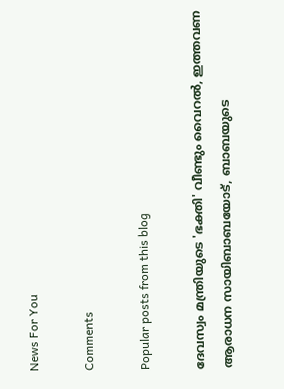News For You

Comments

Popular posts from this blog

ദേവസ്വം മന്ത്രിയുടെ 'ഭക്തി' വീണ്ടും വൈറല്‍, ഇത്തവണ ആരാധന സായിബാബയോട്, ബാബയുടെ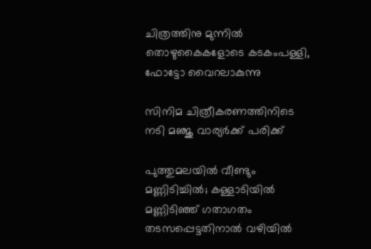ചിത്രത്തിനു മുന്നില്‍ തൊഴുകൈകളോടെ കടകംപള്ളി, ഫോട്ടോ വൈറലാകുന്നു

സിനിമ ചിത്രീകരണത്തിനിടെ നടി മഞ്ജു വാര്യര്‍ക്ക് പരിക്ക്

പുത്തുമലയില്‍ വീണ്ടും മണ്ണിടിച്ചില്‍; കള്ളാടിയില്‍ മണ്ണിടിഞ്ഞ് ഗതാഗതം തടസപ്പെട്ടതിനാല്‍ വഴിയില്‍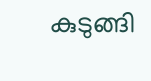കുടുങ്ങി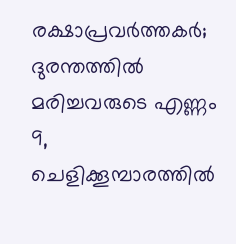രക്ഷാപ്രവര്‍ത്തകര്‍; ദുരന്തത്തില്‍ മരിച്ചവരുടെ എണ്ണം 9, ചെളിക്കൂമ്പാരത്തില്‍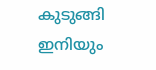കുടുങ്ങി ഇനിയും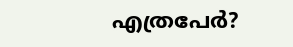എത്രപേര്‍?